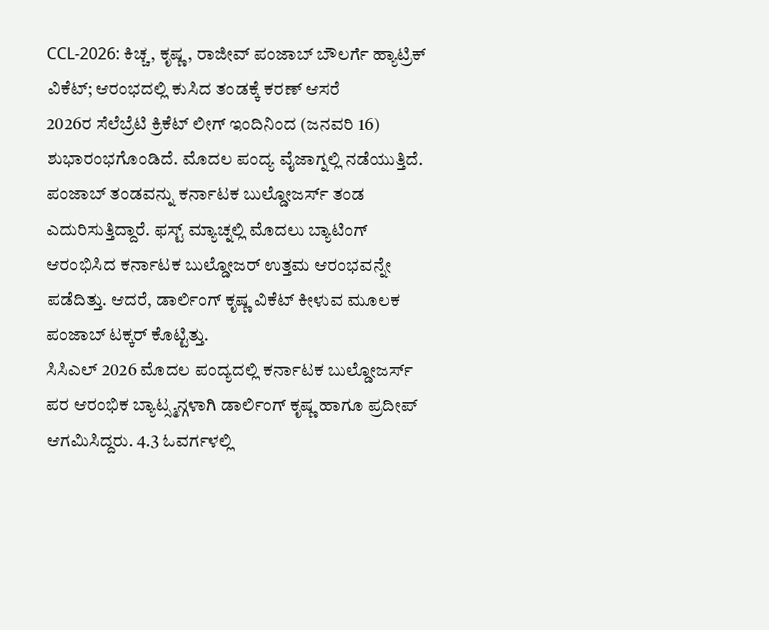CCL-2026: ಕಿಚ್ಚ, ಕೃಷ್ಣ, ರಾಜೀವ್ ಪಂಜಾಬ್ ಬೌಲರ್ಗೆ ಹ್ಯಾಟ್ರಿಕ್ ವಿಕೆಟ್; ಆರಂಭದಲ್ಲಿ ಕುಸಿದ ತಂಡಕ್ಕೆ ಕರಣ್ ಆಸರೆ
2026ರ ಸೆಲೆಬ್ರೆಟಿ ಕ್ರಿಕೆಟ್ ಲೀಗ್ ಇಂದಿನಿಂದ (ಜನವರಿ 16) ಶುಭಾರಂಭಗೊಂಡಿದೆ. ಮೊದಲ ಪಂದ್ಯ ವೈಜಾಗ್ನಲ್ಲಿ ನಡೆಯುತ್ತಿದೆ. ಪಂಜಾಬ್ ತಂಡವನ್ನು ಕರ್ನಾಟಕ ಬುಲ್ಡೋಜರ್ಸ್ ತಂಡ ಎದುರಿಸುತ್ತಿದ್ದಾರೆ. ಫಸ್ಟ್ ಮ್ಯಾಚ್ನಲ್ಲಿ ಮೊದಲು ಬ್ಯಾಟಿಂಗ್ ಆರಂಭಿಸಿದ ಕರ್ನಾಟಕ ಬುಲ್ಡೋಜರ್ ಉತ್ತಮ ಆರಂಭವನ್ನೇ ಪಡೆದಿತ್ತು. ಆದರೆ, ಡಾರ್ಲಿಂಗ್ ಕೃಷ್ಣ ವಿಕೆಟ್ ಕೀಳುವ ಮೂಲಕ ಪಂಜಾಬ್ ಟಕ್ಕರ್ ಕೊಟ್ಟಿತ್ತು.
ಸಿಸಿಎಲ್ 2026 ಮೊದಲ ಪಂದ್ಯದಲ್ಲಿ ಕರ್ನಾಟಕ ಬುಲ್ಡೋಜರ್ಸ್ ಪರ ಆರಂಭಿಕ ಬ್ಯಾಟ್ಸ್ಮನ್ಗಳಾಗಿ ಡಾರ್ಲಿಂಗ್ ಕೃಷ್ಣ ಹಾಗೂ ಪ್ರದೀಪ್ ಆಗಮಿಸಿದ್ದರು. 4.3 ಓವರ್ಗಳಲ್ಲಿ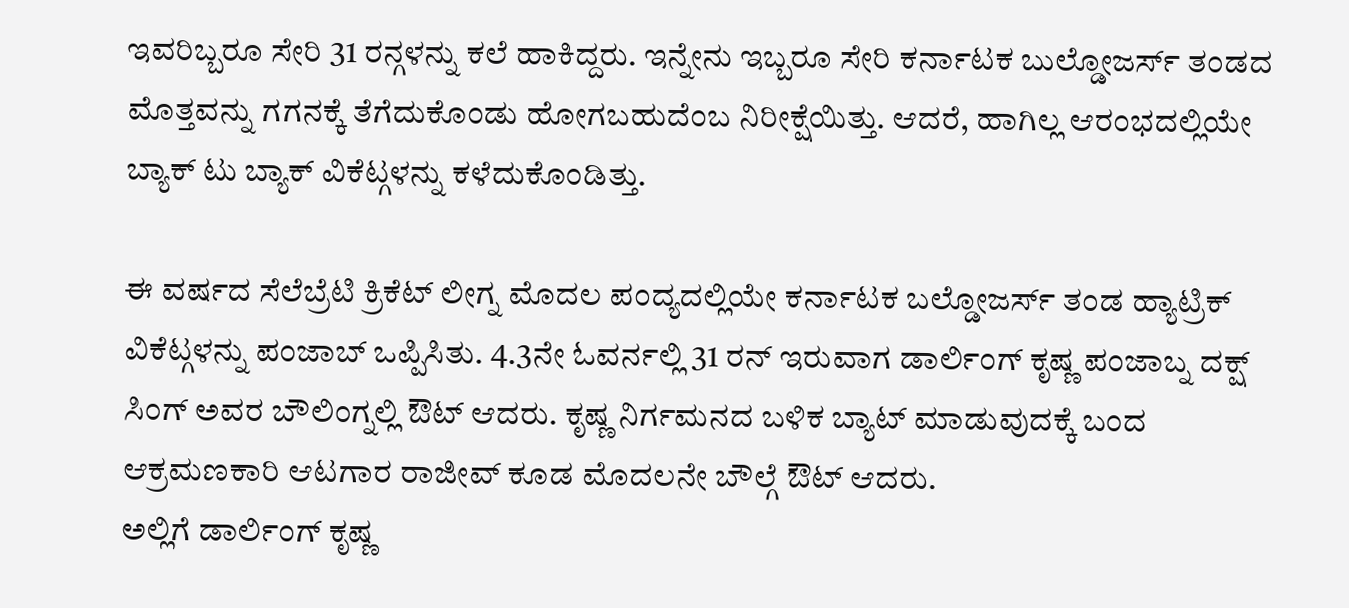ಇವರಿಬ್ಬರೂ ಸೇರಿ 31 ರನ್ಗಳನ್ನು ಕಲೆ ಹಾಕಿದ್ದರು. ಇನ್ನೇನು ಇಬ್ಬರೂ ಸೇರಿ ಕರ್ನಾಟಕ ಬುಲ್ಡೋಜರ್ಸ್ ತಂಡದ ಮೊತ್ತವನ್ನು ಗಗನಕ್ಕೆ ತೆಗೆದುಕೊಂಡು ಹೋಗಬಹುದೆಂಬ ನಿರೀಕ್ಷೆಯಿತ್ತು. ಆದರೆ, ಹಾಗಿಲ್ಲ ಆರಂಭದಲ್ಲಿಯೇ ಬ್ಯಾಕ್ ಟು ಬ್ಯಾಕ್ ವಿಕೆಟ್ಗಳನ್ನು ಕಳೆದುಕೊಂಡಿತ್ತು.

ಈ ವರ್ಷದ ಸೆಲೆಬ್ರೆಟಿ ಕ್ರಿಕೆಟ್ ಲೀಗ್ನ ಮೊದಲ ಪಂದ್ಯದಲ್ಲಿಯೇ ಕರ್ನಾಟಕ ಬಲ್ಡೋಜರ್ಸ್ ತಂಡ ಹ್ಯಾಟ್ರಿಕ್ ವಿಕೆಟ್ಗಳನ್ನು ಪಂಜಾಬ್ ಒಪ್ಪಿಸಿತು. 4.3ನೇ ಓವರ್ನಲ್ಲಿ 31 ರನ್ ಇರುವಾಗ ಡಾರ್ಲಿಂಗ್ ಕೃಷ್ಣ ಪಂಜಾಬ್ನ ದಕ್ಷ್ ಸಿಂಗ್ ಅವರ ಬೌಲಿಂಗ್ನಲ್ಲಿ ಔಟ್ ಆದರು. ಕೃಷ್ಣ ನಿರ್ಗಮನದ ಬಳಿಕ ಬ್ಯಾಟ್ ಮಾಡುವುದಕ್ಕೆ ಬಂದ ಆಕ್ರಮಣಕಾರಿ ಆಟಗಾರ ರಾಜೀವ್ ಕೂಡ ಮೊದಲನೇ ಬೌಲ್ಗೆ ಔಟ್ ಆದರು.
ಅಲ್ಲಿಗೆ ಡಾರ್ಲಿಂಗ್ ಕೃಷ್ಣ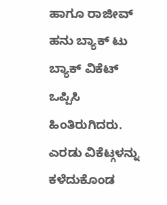ಹಾಗೂ ರಾಜೀವ್ ಹನು ಬ್ಯಾಕ್ ಟು ಬ್ಯಾಕ್ ವಿಕೆಟ್ ಒಪ್ಪಿಸಿ ಹಿಂತಿರುಗಿದರು. ಎರಡು ವಿಕೆಟ್ಗಳನ್ನು ಕಳೆದುಕೊಂಡ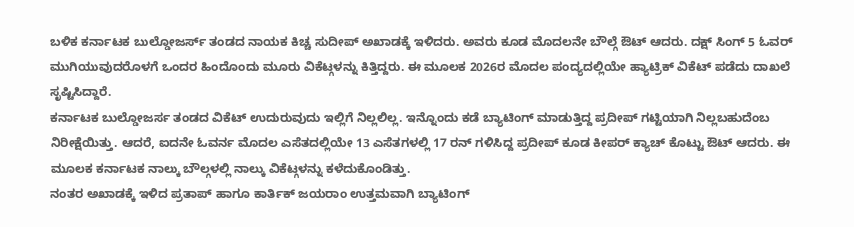ಬಳಿಕ ಕರ್ನಾಟಕ ಬುಲ್ಡೋಜರ್ಸ್ ತಂಡದ ನಾಯಕ ಕಿಚ್ಚ ಸುದೀಪ್ ಅಖಾಡಕ್ಕೆ ಇಳಿದರು. ಅವರು ಕೂಡ ಮೊದಲನೇ ಬೌಲ್ಗೆ ಔಟ್ ಆದರು. ದಕ್ಷ್ ಸಿಂಗ್ 5 ಓವರ್ ಮುಗಿಯುವುದರೊಳಗೆ ಒಂದರ ಹಿಂದೊಂದು ಮೂರು ವಿಕೆಟ್ಗಳನ್ನು ಕಿತ್ತಿದ್ದರು. ಈ ಮೂಲಕ 2026ರ ಮೊದಲ ಪಂದ್ಯದಲ್ಲಿಯೇ ಹ್ಯಾಟ್ರಿಕ್ ವಿಕೆಟ್ ಪಡೆದು ದಾಖಲೆ ಸೃಷ್ಟಿಸಿದ್ದಾರೆ.
ಕರ್ನಾಟಕ ಬುಲ್ಡೋಜರ್ಸ ತಂಡದ ವಿಕೆಟ್ ಉದುರುವುದು ಇಲ್ಲಿಗೆ ನಿಲ್ಲಲಿಲ್ಲ. ಇನ್ನೊಂದು ಕಡೆ ಬ್ಯಾಟಿಂಗ್ ಮಾಡುತ್ತಿದ್ದ ಪ್ರದೀಪ್ ಗಟ್ಟಿಯಾಗಿ ನಿಲ್ಲಬಹುದೆಂಬ ನಿರೀಕ್ಷೆಯಿತ್ತು. ಆದರೆ, ಐದನೇ ಓವರ್ನ ಮೊದಲ ಎಸೆತದಲ್ಲಿಯೇ 13 ಎಸೆತಗಳಲ್ಲಿ 17 ರನ್ ಗಳಿಸಿದ್ದ ಪ್ರದೀಪ್ ಕೂಡ ಕೀಪರ್ ಕ್ಯಾಚ್ ಕೊಟ್ಟು ಔಟ್ ಆದರು. ಈ ಮೂಲಕ ಕರ್ನಾಟಕ ನಾಲ್ಕು ಬೌಲ್ಗಳಲ್ಲಿ ನಾಲ್ಕು ವಿಕೆಟ್ಗಳನ್ನು ಕಳೆದುಕೊಂಡಿತ್ತು.
ನಂತರ ಅಖಾಡಕ್ಕೆ ಇಳಿದ ಪ್ರತಾಪ್ ಹಾಗೂ ಕಾರ್ತಿಕ್ ಜಯರಾಂ ಉತ್ತಮವಾಗಿ ಬ್ಯಾಟಿಂಗ್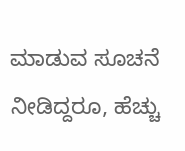ಮಾಡುವ ಸೂಚನೆ ನೀಡಿದ್ದರೂ, ಹೆಚ್ಚು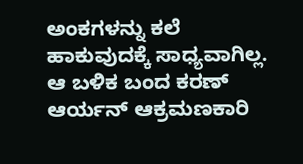ಅಂಕಗಳನ್ನು ಕಲೆ ಹಾಕುವುದಕ್ಕೆ ಸಾಧ್ಯವಾಗಿಲ್ಲ. ಆ ಬಳಿಕ ಬಂದ ಕರಣ್ ಆರ್ಯನ್ ಆಕ್ರಮಣಕಾರಿ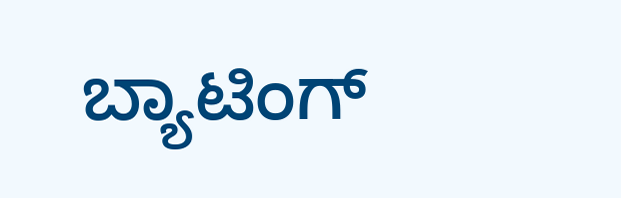ಬ್ಯಾಟಿಂಗ್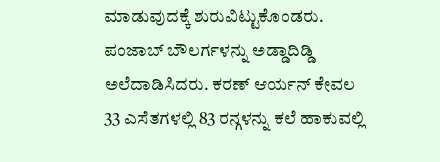ಮಾಡುವುದಕ್ಕೆ ಶುರುವಿಟ್ಟುಕೊಂಡರು. ಪಂಜಾಬ್ ಬೌಲರ್ಗಳನ್ನು ಅಡ್ಡಾದಿಡ್ಡಿ ಅಲೆದಾಡಿಸಿದರು. ಕರಣ್ ಆರ್ಯನ್ ಕೇವಲ 33 ಎಸೆತಗಳಲ್ಲಿ 83 ರನ್ಗಳನ್ನು ಕಲೆ ಹಾಕುವಲ್ಲಿ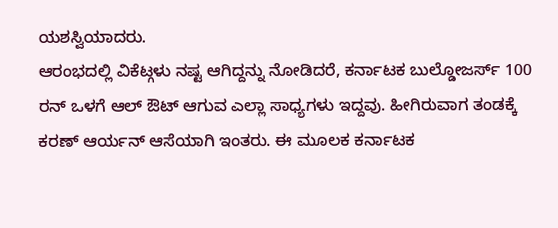ಯಶಸ್ವಿಯಾದರು.
ಆರಂಭದಲ್ಲಿ ವಿಕೆಟ್ಗಳು ನಷ್ಟ ಆಗಿದ್ದನ್ನು ನೋಡಿದರೆ, ಕರ್ನಾಟಕ ಬುಲ್ಡೋಜರ್ಸ್ 100 ರನ್ ಒಳಗೆ ಆಲ್ ಔಟ್ ಆಗುವ ಎಲ್ಲಾ ಸಾಧ್ಯಗಳು ಇದ್ದವು. ಹೀಗಿರುವಾಗ ತಂಡಕ್ಕೆ ಕರಣ್ ಆರ್ಯನ್ ಆಸೆಯಾಗಿ ಇಂತರು. ಈ ಮೂಲಕ ಕರ್ನಾಟಕ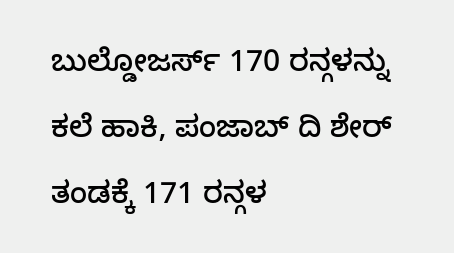ಬುಲ್ಡೋಜರ್ಸ್ 170 ರನ್ಗಳನ್ನು ಕಲೆ ಹಾಕಿ, ಪಂಜಾಬ್ ದಿ ಶೇರ್ ತಂಡಕ್ಕೆ 171 ರನ್ಗಳ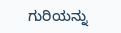ಗುರಿಯನ್ನು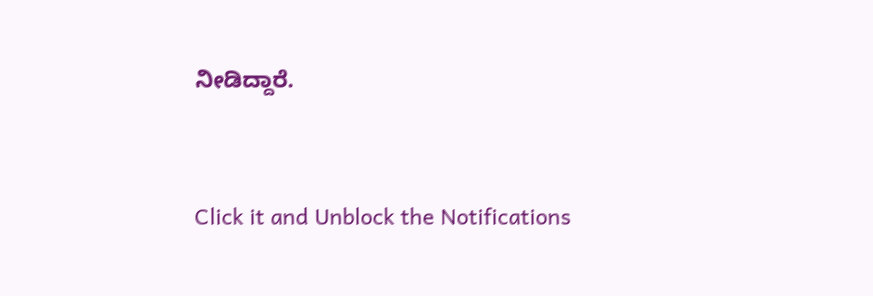ನೀಡಿದ್ದಾರೆ.


Click it and Unblock the Notifications